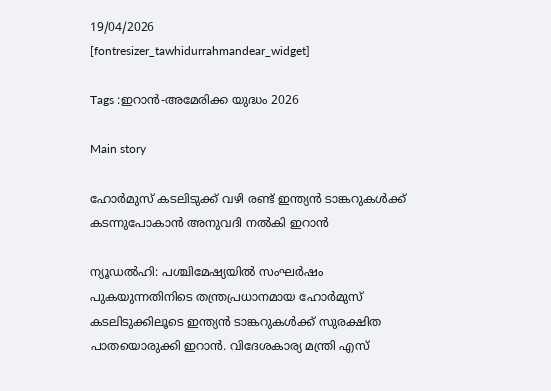19/04/2026
[fontresizer_tawhidurrahmandear_widget]

Tags :ഇറാൻ-അമേരിക്ക യുദ്ധം 2026

Main story

ഹോർമുസ് കടലിടുക്ക് വഴി രണ്ട് ഇന്ത്യൻ ടാങ്കറുകൾക്ക് കടന്നുപോകാൻ അനുവദി നൽകി ഇറാൻ

ന്യൂഡൽഹി: പശ്ചിമേഷ്യയിൽ സംഘർഷം പുകയുന്നതിനിടെ തന്ത്രപ്രധാനമായ ഹോർമുസ് കടലിടുക്കിലൂടെ ഇന്ത്യൻ ടാങ്കറുകൾക്ക് സുരക്ഷിത പാതയൊരുക്കി ഇറാൻ. വിദേശകാര്യ മന്ത്രി എസ്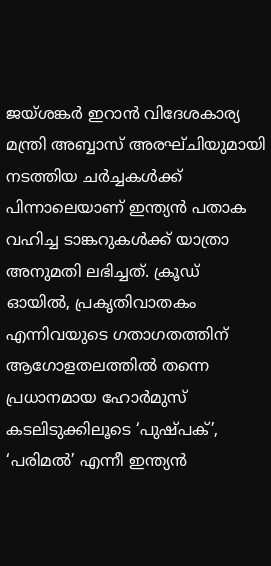ജയ്ശങ്കർ ഇറാൻ വിദേശകാര്യ മന്ത്രി അബ്ബാസ് അരഘ്ചിയുമായി നടത്തിയ ചർച്ചകൾക്ക് പിന്നാലെയാണ് ഇന്ത്യൻ പതാക വഹിച്ച ടാങ്കറുകൾക്ക് യാത്രാ അനുമതി ലഭിച്ചത്. ക്രൂഡ് ഓയിൽ, പ്രകൃതിവാതകം എന്നിവയുടെ ഗതാഗതത്തിന് ആഗോളതലത്തിൽ തന്നെ പ്രധാനമായ ഹോർമുസ് കടലിടുക്കിലൂടെ ‘പുഷ്പക്’, ‘പരിമൽ’ എന്നീ ഇന്ത്യൻ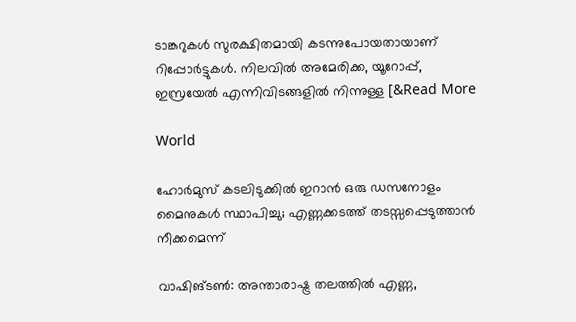ടാങ്കറുകൾ സുരക്ഷിതമായി കടന്നുപോയതായാണ് റിപ്പോർട്ടുകൾ. നിലവിൽ അമേരിക്ക, യൂറോപ്പ്, ഇസ്രയേൽ എന്നിവിടങ്ങളിൽ നിന്നുള്ള [&Read More

World

ഹോർമുസ് കടലിടുക്കിൽ ഇറാൻ ഒരു ഡസനോളം മൈനുകൾ സ്ഥാപിച്ചു; എണ്ണക്കടത്ത് തടസ്സപ്പെടുത്താൻ നീക്കമെന്ന്

വാഷിങ്ടൺ: അന്താരാഷ്ട്ര തലത്തിൽ എണ്ണ,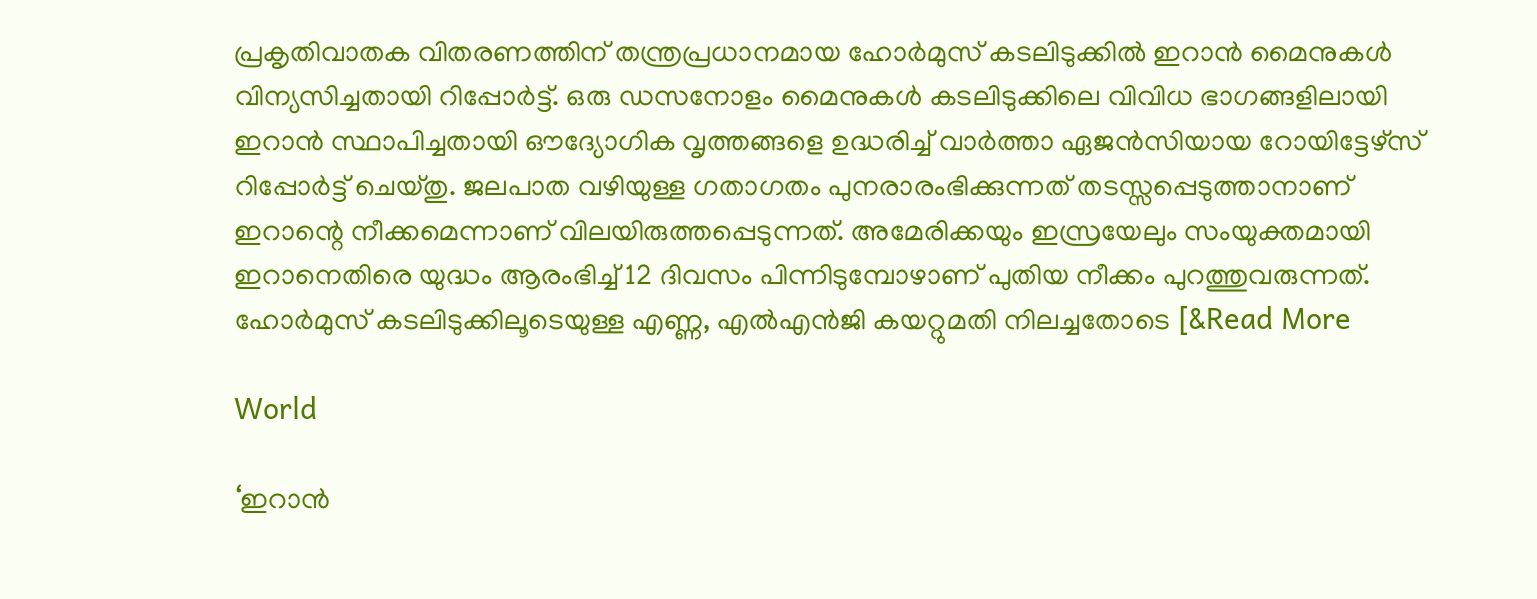പ്രകൃതിവാതക വിതരണത്തിന് തന്ത്രപ്രധാനമായ ഹോർമുസ് കടലിടുക്കിൽ ഇറാൻ മൈനുകൾ വിന്യസിച്ചതായി റിപ്പോർട്ട്. ഒരു ഡസനോളം മൈനുകൾ കടലിടുക്കിലെ വിവിധ ഭാഗങ്ങളിലായി ഇറാൻ സ്ഥാപിച്ചതായി ഔദ്യോഗിക വൃത്തങ്ങളെ ഉദ്ധരിച്ച് വാർത്താ ഏജൻസിയായ റോയിട്ടേഴ്‌സ് റിപ്പോർട്ട് ചെയ്തു. ജലപാത വഴിയുള്ള ഗതാഗതം പുനരാരംഭിക്കുന്നത് തടസ്സപ്പെടുത്താനാണ് ഇറാന്റെ നീക്കമെന്നാണ് വിലയിരുത്തപ്പെടുന്നത്. അമേരിക്കയും ഇസ്രയേലും സംയുക്തമായി ഇറാനെതിരെ യുദ്ധം ആരംഭിച്ച് 12 ദിവസം പിന്നിടുമ്പോഴാണ് പുതിയ നീക്കം പുറത്തുവരുന്നത്. ഹോർമുസ് കടലിടുക്കിലൂടെയുള്ള എണ്ണ, എൽഎൻജി കയറ്റുമതി നിലച്ചതോടെ [&Read More

World

‘ഇറാൻ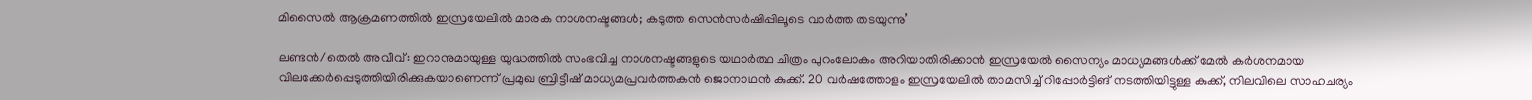മിസൈൽ ആക്രമണത്തിൽ ഇസ്രയേലിൽ മാരക നാശനഷ്ടങ്ങൾ; കടുത്ത സെൻസർഷിപ്പിലൂടെ വാർത്ത തടയുന്നു’

ലണ്ടൻ/തെൽ അവീവ്: ഇറാനുമായുള്ള യുദ്ധത്തിൽ സംഭവിച്ച നാശനഷ്ടങ്ങളുടെ യഥാർത്ഥ ചിത്രം പുറംലോകം അറിയാതിരിക്കാൻ ഇസ്രയേൽ സൈന്യം മാധ്യമങ്ങൾക്ക് മേൽ കർശനമായ വിലക്കേർപ്പെടുത്തിയിരിക്കുകയാണെന്ന് പ്രമുഖ ബ്രിട്ടീഷ് മാധ്യമപ്രവർത്തകൻ ജൊനാഥൻ കുക്ക്. 20 വർഷത്തോളം ഇസ്രയേലിൽ താമസിച്ച് റിപ്പോർട്ടിങ് നടത്തിയിട്ടുള്ള കുക്ക്, നിലവിലെ സാഹചര്യം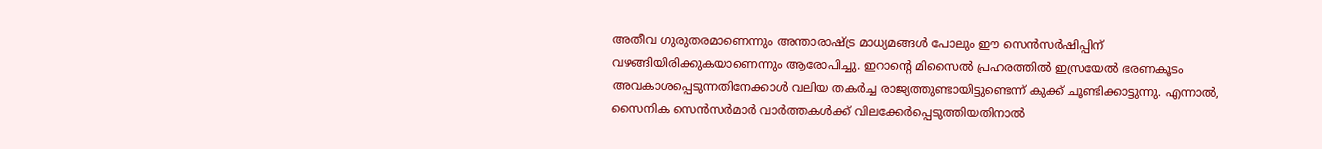അതീവ ഗുരുതരമാണെന്നും അന്താരാഷ്ട്ര മാധ്യമങ്ങൾ പോലും ഈ സെൻസർഷിപ്പിന് വഴങ്ങിയിരിക്കുകയാണെന്നും ആരോപിച്ചു. ഇറാന്റെ മിസൈൽ പ്രഹരത്തിൽ ഇസ്രയേൽ ഭരണകൂടം അവകാശപ്പെടുന്നതിനേക്കാൾ വലിയ തകർച്ച രാജ്യത്തുണ്ടായിട്ടുണ്ടെന്ന് കുക്ക് ചൂണ്ടിക്കാട്ടുന്നു. എന്നാൽ, സൈനിക സെൻസർമാർ വാർത്തകൾക്ക് വിലക്കേർപ്പെടുത്തിയതിനാൽ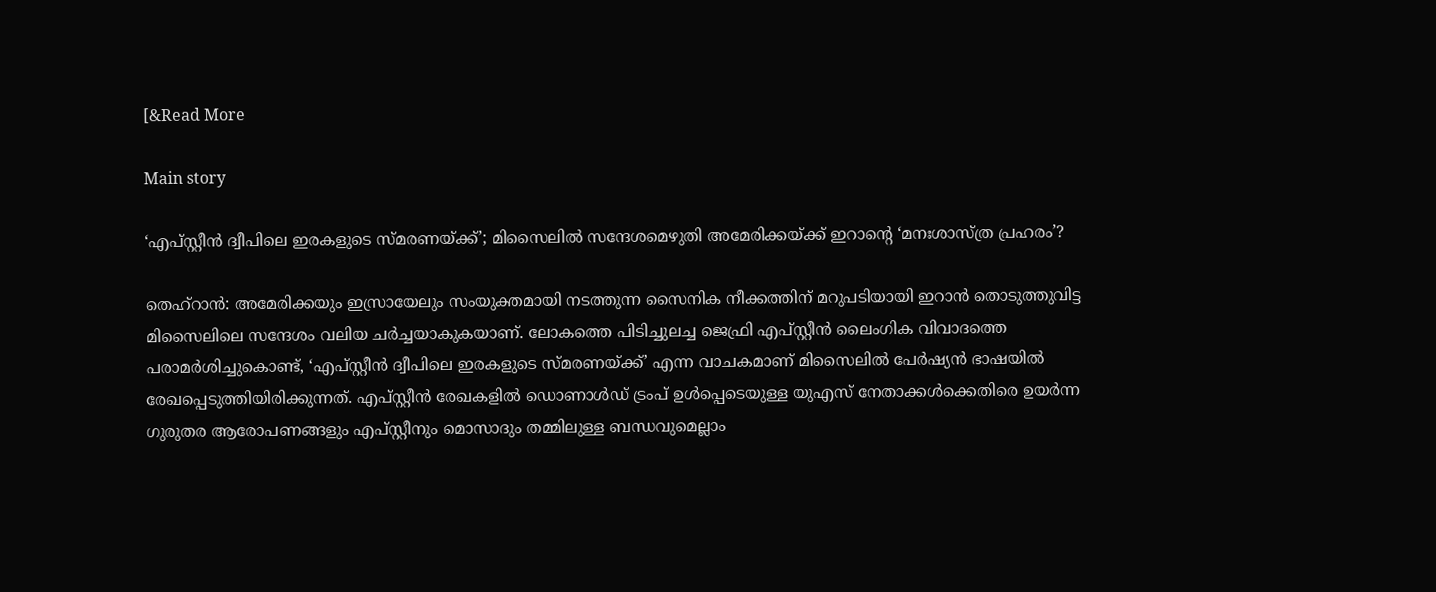[&Read More

Main story

‘എപ്സ്റ്റീൻ ദ്വീപിലെ ഇരകളുടെ സ്മരണയ്ക്ക്’; മിസൈലിൽ സന്ദേശമെഴുതി അമേരിക്കയ്ക്ക് ഇറാന്റെ ‘മനഃശാസ്ത്ര പ്രഹരം’?

തെഹ്റാൻ: അമേരിക്കയും ഇസ്രായേലും സംയുക്തമായി നടത്തുന്ന സൈനിക നീക്കത്തിന് മറുപടിയായി ഇറാൻ തൊടുത്തുവിട്ട മിസൈലിലെ സന്ദേശം വലിയ ചർച്ചയാകുകയാണ്. ലോകത്തെ പിടിച്ചുലച്ച ജെഫ്രി എപ്സ്റ്റീൻ ലൈംഗിക വിവാദത്തെ പരാമർശിച്ചുകൊണ്ട്, ‘എപ്സ്റ്റീൻ ദ്വീപിലെ ഇരകളുടെ സ്മരണയ്ക്ക്’ എന്ന വാചകമാണ് മിസൈലിൽ പേർഷ്യൻ ഭാഷയിൽ രേഖപ്പെടുത്തിയിരിക്കുന്നത്. എപ്സ്റ്റീൻ രേഖകളിൽ ഡൊണാൾഡ് ട്രംപ് ഉൾപ്പെടെയുള്ള യുഎസ് നേതാക്കൾക്കെതിരെ ഉയർന്ന ഗുരുതര ആരോപണങ്ങളും എപ്സ്റ്റീനും മൊസാദും തമ്മിലുള്ള ബന്ധവുമെല്ലാം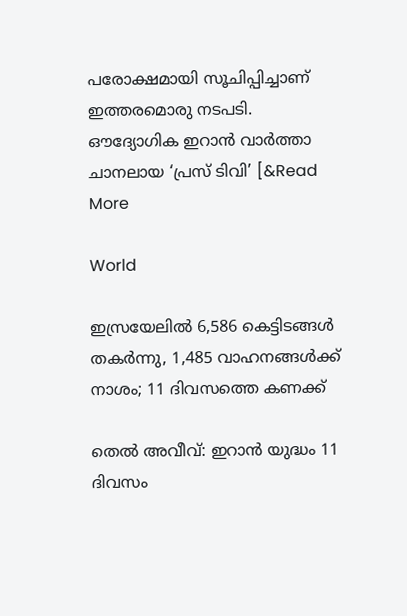പരോക്ഷമായി സൂചിപ്പിച്ചാണ് ഇത്തരമൊരു നടപടി. ഔദ്യോഗിക ഇറാൻ വാർത്താ ചാനലായ ‘പ്രസ് ടിവി’ [&Read More

World

ഇസ്രയേലിൽ 6,586 കെട്ടിടങ്ങൾ തകർന്നു, 1,485 വാഹനങ്ങൾക്ക് നാശം; 11 ദിവസത്തെ കണക്ക്

തെൽ അവീവ്: ഇറാൻ യുദ്ധം 11 ദിവസം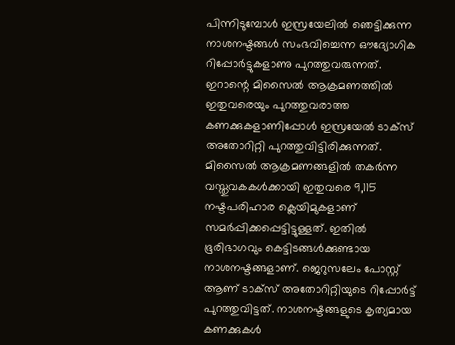പിന്നിടുമ്പോൾ ഇസ്രയേലിൽ ഞെട്ടിക്കുന്ന നാശനഷ്ടങ്ങൾ സംഭവിച്ചെന്ന ഔദ്യോഗിക റിപ്പോർട്ടുകളാണു പുറത്തുവരുന്നത്. ഇറാന്റെ മിസൈൽ ആക്രമണത്തിൽ ഇതുവരെയും പുറത്തുവരാത്ത കണക്കുകളാണിപ്പോൾ ഇസ്രയേൽ ടാക്‌സ് അതോറിറ്റി പുറത്തുവിട്ടിരിക്കുന്നത്. മിസൈൽ ആക്രമണങ്ങളിൽ തകർന്ന വസ്തുവകകൾക്കായി ഇതുവരെ 9,115 നഷ്ടപരിഹാര ക്ലെയിമുകളാണ് സമർപ്പിക്കപ്പെട്ടിട്ടുള്ളത്. ഇതിൽ ഭൂരിഭാഗവും കെട്ടിടങ്ങൾക്കുണ്ടായ നാശനഷ്ടങ്ങളാണ്. ജെറുസലേം പോസ്റ്റ് ആണ് ടാക്‌സ് അതോറിറ്റിയുടെ റിപ്പോർട്ട് പുറത്തുവിട്ടത്. നാശനഷ്ടങ്ങളുടെ കൃത്യമായ കണക്കുകൾ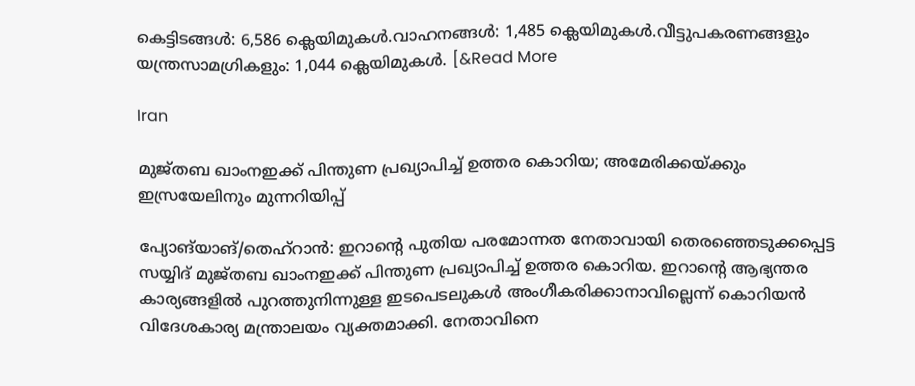കെട്ടിടങ്ങൾ: 6,586 ക്ലെയിമുകൾ.വാഹനങ്ങൾ: 1,485 ക്ലെയിമുകൾ.വീട്ടുപകരണങ്ങളും യന്ത്രസാമഗ്രികളും: 1,044 ക്ലെയിമുകൾ. [&Read More

Iran

മുജ്തബ ഖാംനഇക്ക് പിന്തുണ പ്രഖ്യാപിച്ച് ഉത്തര കൊറിയ; അമേരിക്കയ്ക്കും ഇസ്രയേലിനും മുന്നറിയിപ്പ്

പ്യോങ്‌യാങ്/തെഹ്റാൻ: ഇറാന്റെ പുതിയ പരമോന്നത നേതാവായി തെരഞ്ഞെടുക്കപ്പെട്ട സയ്യിദ് മുജ്തബ ഖാംനഇക്ക് പിന്തുണ പ്രഖ്യാപിച്ച് ഉത്തര കൊറിയ. ഇറാന്റെ ആഭ്യന്തര കാര്യങ്ങളിൽ പുറത്തുനിന്നുള്ള ഇടപെടലുകൾ അംഗീകരിക്കാനാവില്ലെന്ന് കൊറിയൻ വിദേശകാര്യ മന്ത്രാലയം വ്യക്തമാക്കി. നേതാവിനെ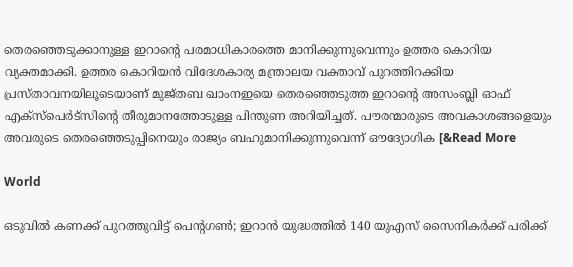തെരഞ്ഞെടുക്കാനുള്ള ഇറാന്റെ പരമാധികാരത്തെ മാനിക്കുന്നുവെന്നും ഉത്തര കൊറിയ വ്യക്തമാക്കി. ഉത്തര കൊറിയൻ വിദേശകാര്യ മന്ത്രാലയ വക്താവ് പുറത്തിറക്കിയ പ്രസ്താവനയിലൂടെയാണ് മുജ്തബ ഖാംനഇയെ തെരഞ്ഞെടുത്ത ഇറാന്റെ അസംബ്ലി ഓഫ് എക്‌സ്‌പെർട്സിന്റെ തീരുമാനത്തോടുള്ള പിന്തുണ അറിയിച്ചത്. പൗരന്മാരുടെ അവകാശങ്ങളെയും അവരുടെ തെരഞ്ഞെടുപ്പിനെയും രാജ്യം ബഹുമാനിക്കുന്നുവെന്ന് ഔദ്യോഗിക [&Read More

World

ഒടുവിൽ കണക്ക് പുറത്തുവിട്ട് പെന്റഗൺ; ഇറാൻ യുദ്ധത്തിൽ 140 യുഎസ് സൈനികർക്ക് പരിക്ക്‌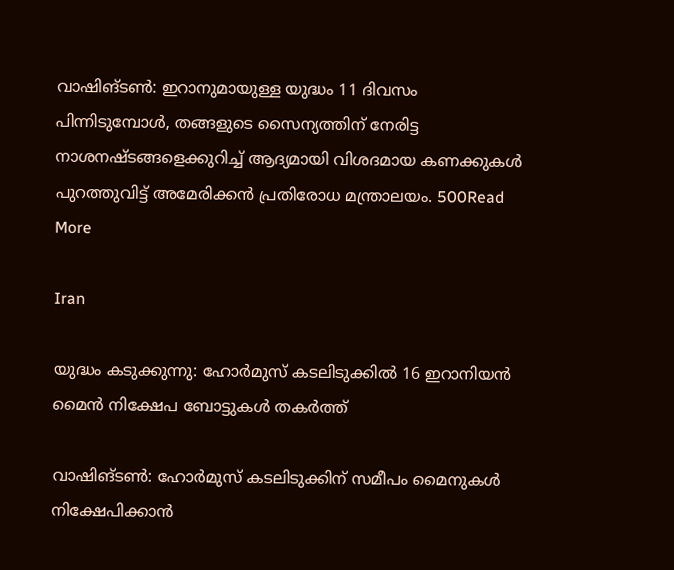വാഷിങ്ടണ്‍: ഇറാനുമായുള്ള യുദ്ധം 11 ദിവസം പിന്നിടുമ്പോൾ, തങ്ങളുടെ സൈന്യത്തിന് നേരിട്ട നാശനഷ്ടങ്ങളെക്കുറിച്ച് ആദ്യമായി വിശദമായ കണക്കുകൾ പുറത്തുവിട്ട് അമേരിക്കൻ പ്രതിരോധ മന്ത്രാലയം. 500Read More

Iran

യുദ്ധം കടുക്കുന്നു: ഹോർമുസ് കടലിടുക്കിൽ 16 ഇറാനിയൻ മൈൻ നിക്ഷേപ ബോട്ടുകൾ തകർത്ത്

വാഷിങ്ടൺ: ഹോർമുസ് കടലിടുക്കിന് സമീപം മൈനുകൾ നിക്ഷേപിക്കാൻ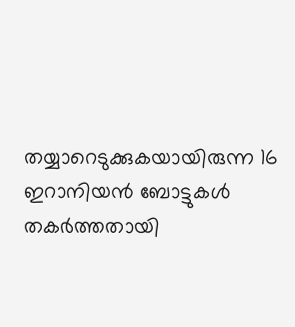തയ്യാറെടുക്കുകയായിരുന്ന 16 ഇറാനിയൻ ബോട്ടുകൾ തകർത്തതായി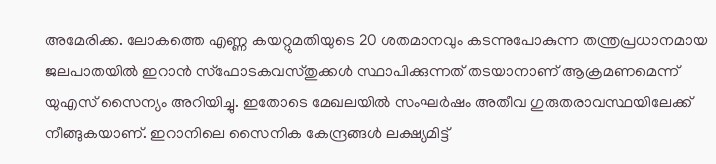അമേരിക്ക. ലോകത്തെ എണ്ണ കയറ്റുമതിയുടെ 20 ശതമാനവും കടന്നുപോകുന്ന തന്ത്രപ്രധാനമായ ജലപാതയിൽ ഇറാൻ സ്ഫോടകവസ്തുക്കൾ സ്ഥാപിക്കുന്നത് തടയാനാണ് ആക്രമണമെന്ന് യുഎസ് സൈന്യം അറിയിച്ചു. ഇതോടെ മേഖലയിൽ സംഘർഷം അതീവ ഗുരുതരാവസ്ഥയിലേക്ക് നീങ്ങുകയാണ്. ഇറാനിലെ സൈനിക കേന്ദ്രങ്ങൾ ലക്ഷ്യമിട്ട്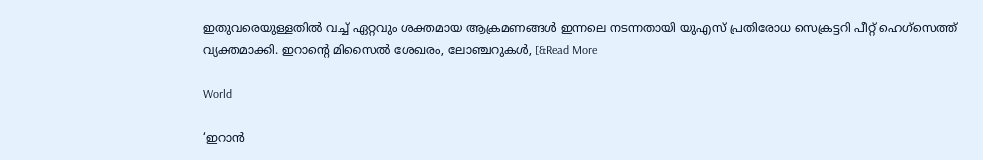ഇതുവരെയുള്ളതിൽ വച്ച് ഏറ്റവും ശക്തമായ ആക്രമണങ്ങൾ ഇന്നലെ നടന്നതായി യുഎസ് പ്രതിരോധ സെക്രട്ടറി പീറ്റ് ഹെഗ്‌സെത്ത് വ്യക്തമാക്കി. ഇറാന്റെ മിസൈൽ ശേഖരം, ലോഞ്ചറുകൾ, [&Read More

World

‘ഇറാൻ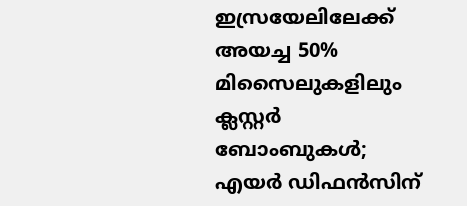ഇസ്രയേലിലേക്ക് അയച്ച 50% മിസൈലുകളിലും ക്ലസ്റ്റർ ബോംബുകൾ; എയർ ഡിഫൻസിന്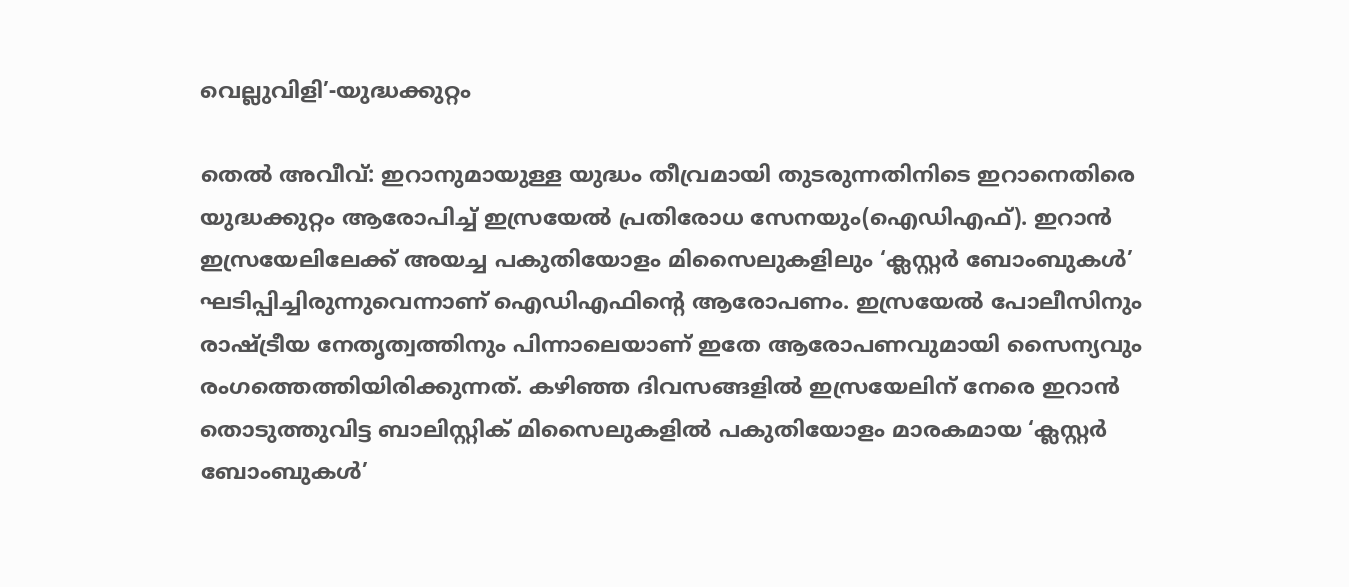വെല്ലുവിളി’-യുദ്ധക്കുറ്റം

തെല്‍ അവീവ്: ഇറാനുമായുള്ള യുദ്ധം തീവ്രമായി തുടരുന്നതിനിടെ ഇറാനെതിരെ യുദ്ധക്കുറ്റം ആരോപിച്ച് ഇസ്രയേൽ പ്രതിരോധ സേനയും(ഐഡിഎഫ്). ഇറാൻ ഇസ്രയേലിലേക്ക് അയച്ച പകുതിയോളം മിസൈലുകളിലും ‘ക്ലസ്റ്റർ ബോംബുകൾ’ ഘടിപ്പിച്ചിരുന്നുവെന്നാണ് ഐഡിഎഫിന്റെ ആരോപണം. ഇസ്രയേൽ പോലീസിനും രാഷ്ട്രീയ നേതൃത്വത്തിനും പിന്നാലെയാണ് ഇതേ ആരോപണവുമായി സൈന്യവും രംഗത്തെത്തിയിരിക്കുന്നത്. കഴിഞ്ഞ ദിവസങ്ങളിൽ ഇസ്രയേലിന് നേരെ ഇറാൻ തൊടുത്തുവിട്ട ബാലിസ്റ്റിക് മിസൈലുകളിൽ പകുതിയോളം മാരകമായ ‘ക്ലസ്റ്റർ ബോംബുകൾ’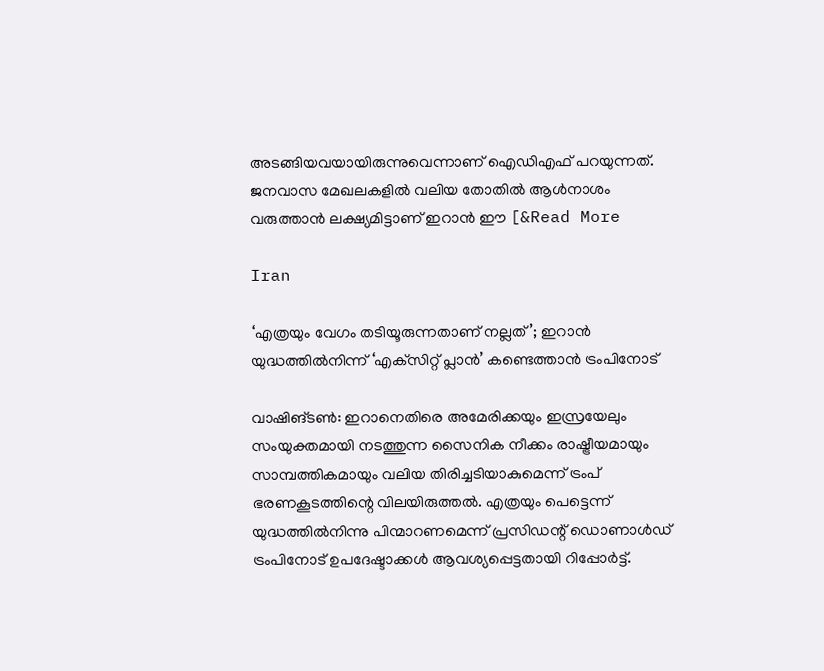അടങ്ങിയവയായിരുന്നുവെന്നാണ് ഐഡിഎഫ് പറയുന്നത്. ജനവാസ മേഖലകളിൽ വലിയ തോതിൽ ആൾനാശം വരുത്താൻ ലക്ഷ്യമിട്ടാണ് ഇറാൻ ഈ [&Read More

Iran

‘എത്രയും വേഗം തടിയൂരുന്നതാണ് നല്ലത്’; ഇറാൻ യുദ്ധത്തിൽനിന്ന് ‘എക്‌സിറ്റ് പ്ലാൻ’ കണ്ടെത്താൻ ട്രംപിനോട്

വാഷിങ്ടൺ: ഇറാനെതിരെ അമേരിക്കയും ഇസ്രയേലും സംയുക്തമായി നടത്തുന്ന സൈനിക നീക്കം രാഷ്ട്രീയമായും സാമ്പത്തികമായും വലിയ തിരിച്ചടിയാകുമെന്ന് ട്രംപ് ഭരണകൂടത്തിന്റെ വിലയിരുത്തൽ. എത്രയും പെട്ടെന്ന് യുദ്ധത്തിൽനിന്നു പിന്മാറണമെന്ന് പ്രസിഡന്റ് ഡൊണാൾഡ് ട്രംപിനോട് ഉപദേഷ്ടാക്കൾ ആവശ്യപ്പെട്ടതായി റിപ്പോർട്ട്.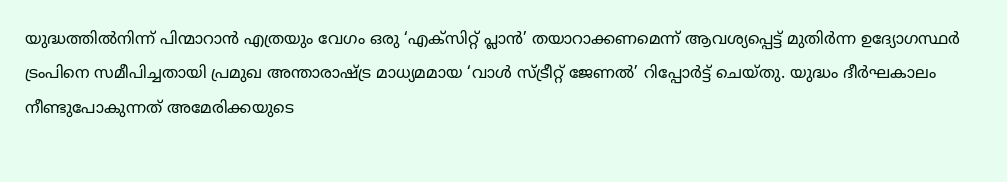യുദ്ധത്തിൽനിന്ന് പിന്മാറാൻ എത്രയും വേഗം ഒരു ‘എക്‌സിറ്റ് പ്ലാൻ’ തയാറാക്കണമെന്ന് ആവശ്യപ്പെട്ട് മുതിർന്ന ഉദ്യോഗസ്ഥർ ട്രംപിനെ സമീപിച്ചതായി പ്രമുഖ അന്താരാഷ്ട്ര മാധ്യമമായ ‘വാൾ സ്ട്രീറ്റ് ജേണൽ’ റിപ്പോർട്ട് ചെയ്തു. യുദ്ധം ദീർഘകാലം നീണ്ടുപോകുന്നത് അമേരിക്കയുടെ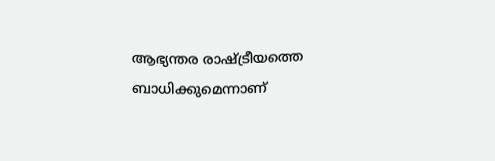ആഭ്യന്തര രാഷ്ട്രീയത്തെ ബാധിക്കുമെന്നാണ്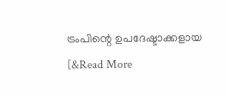ട്രംപിന്റെ ഉപദേഷ്ടാക്കളായ [&Read More